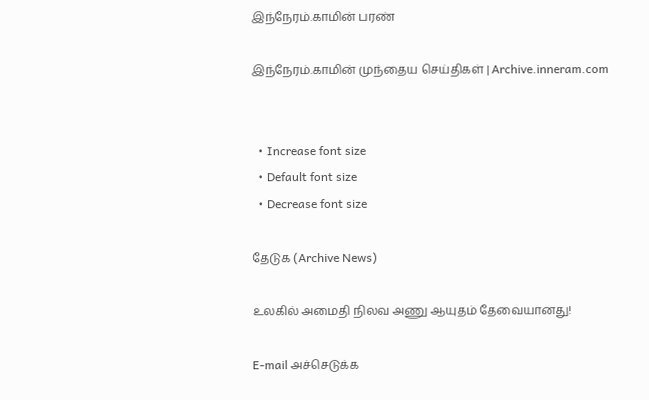இந்நேரம்.காமின் பரண்

இந்நேரம்.காமின் முந்தைய செய்திகள் | Archive.inneram.com


  • Increase font size
  • Default font size
  • Decrease font size

தேடுக (Archive News)

உலகில் அமைதி நிலவ அணு ஆயுதம் தேவையானது!

E-mail அச்செடுக்க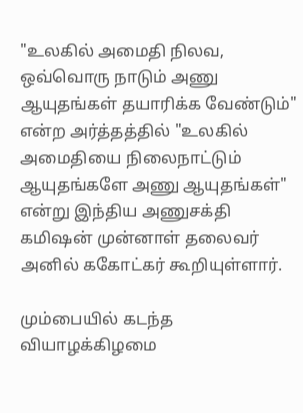"உலகில் அமைதி நிலவ, ஒவ்வொரு நாடும் அணு ஆயுதங்கள் தயாரிக்க வேண்டும்" என்ற அர்த்தத்தில் "உலகில் அமைதியை நிலைநாட்டும் ஆயுதங்களே அணு ஆயுதங்கள்" என்று இந்திய அணுசக்தி கமிஷன் முன்னாள் தலைவர் அனில் ககோட்கர் கூறியுள்ளார்.

மும்பையில் கடந்த வியாழக்கிழமை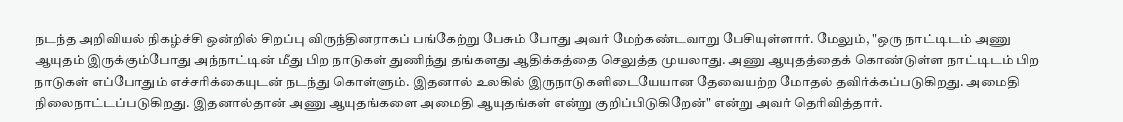நடந்த அறிவியல் நிகழ்ச்சி ஒன்றில் சிறப்பு விருந்தினராகப் பங்கேற்று பேசும் போது அவர் மேற்கண்டவாறு பேசியுள்ளார். மேலும், "ஒரு நாட்டிடம் அணு ஆயுதம் இருக்கும்போது அந்நாட்டின் மீது பிற நாடுகள் துணிந்து தங்களது ஆதிக்கத்தை செலுத்த முயலாது. அணு ஆயுதத்தைக் கொண்டுள்ள நாட்டிடம் பிற நாடுகள் எப்போதும் எச்சரிக்கையுடன் நடந்து கொள்ளும். இதனால் உலகில் இருநாடுகளிடையேயான தேவையற்ற மோதல் தவிர்க்கப்படுகிறது. அமைதி நிலைநாட்டப்படுகிறது. இதனால்தான் அணு ஆயுதங்களை அமைதி ஆயுதங்கள் என்று குறிப்பிடுகிறேன்" என்று அவர் தெரிவித்தார்.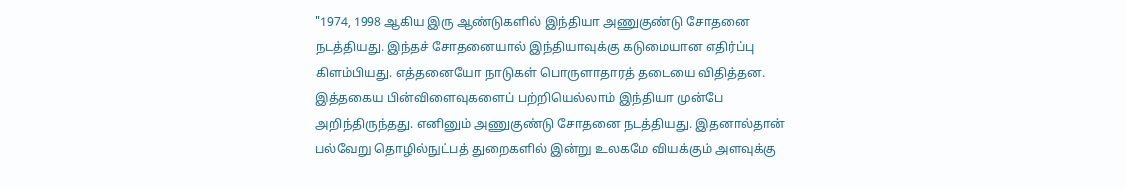"1974, 1998 ஆகிய இரு ஆண்டுகளில் இந்தியா அணுகுண்டு சோதனை நடத்தியது. இந்தச் சோதனையால் இந்தியாவுக்கு கடுமையான எதிர்ப்பு கிளம்பியது. எத்தனையோ நாடுகள் பொருளாதாரத் தடையை விதித்தன. இத்தகைய பின்விளைவுகளைப் பற்றியெல்லாம் இந்தியா முன்பே அறிந்திருந்தது. எனினும் அணுகுண்டு சோதனை நடத்தியது. இதனால்தான் பல்வேறு தொழில்நுட்பத் துறைகளில் இன்று உலகமே வியக்கும் அளவுக்கு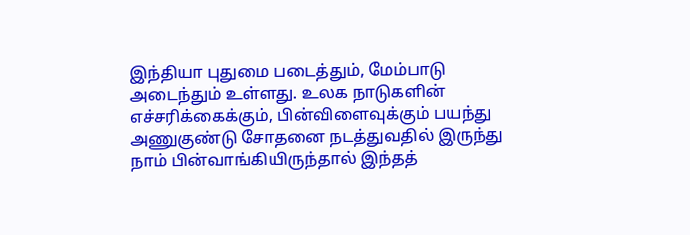இந்தியா புதுமை படைத்தும், மேம்பாடு அடைந்தும் உள்ளது. உலக நாடுகளின் எச்சரிக்கைக்கும், பின்விளைவுக்கும் பயந்து அணுகுண்டு சோதனை நடத்துவதில் இருந்து நாம் பின்வாங்கியிருந்தால் இந்தத்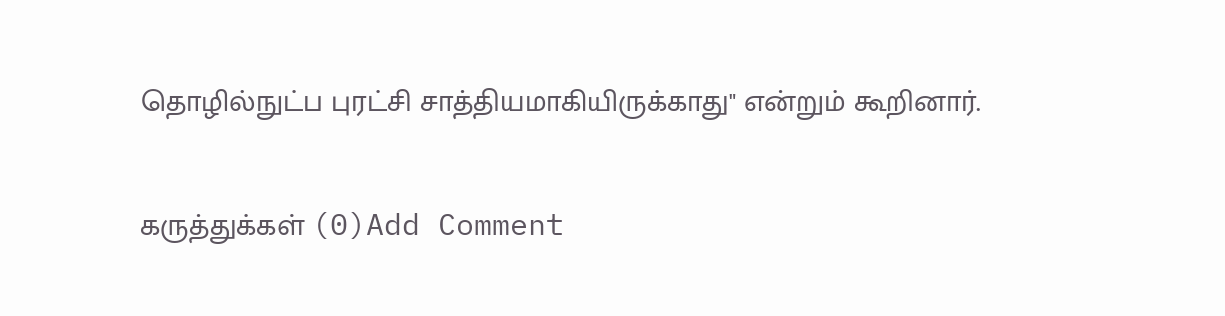தொழில்நுட்ப புரட்சி சாத்தியமாகியிருக்காது" என்றும் கூறினார்.

கருத்துக்கள் (0)Add Comment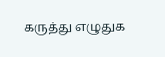கருத்து எழுதுக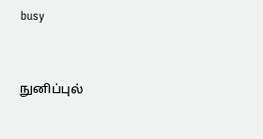busy


நுனிப்புல்